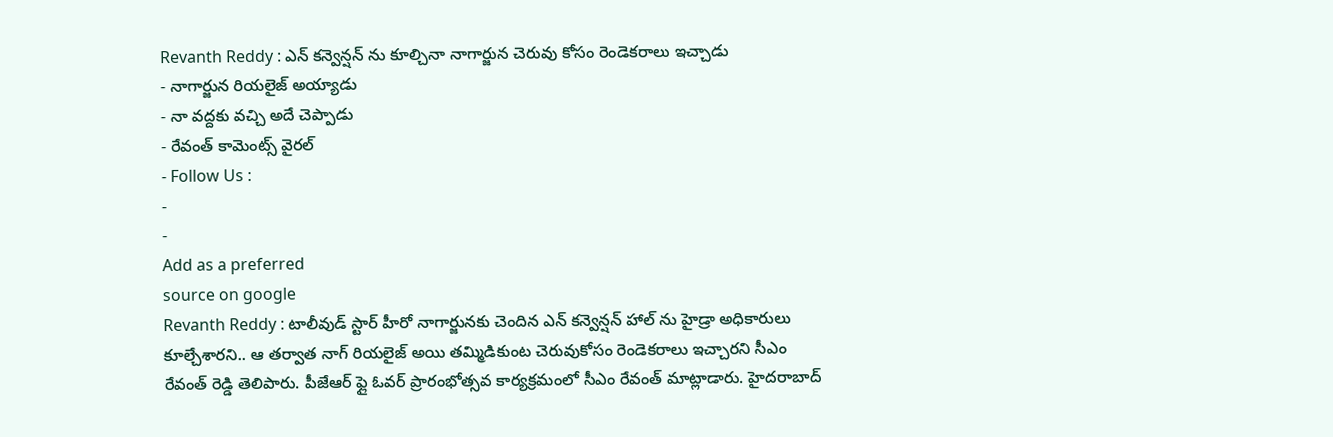Revanth Reddy : ఎన్ కన్వెన్షన్ ను కూల్చినా నాగార్జున చెరువు కోసం రెండెకరాలు ఇచ్చాడు
- నాగార్జున రియలైజ్ అయ్యాడు
- నా వద్దకు వచ్చి అదే చెప్పాడు
- రేవంత్ కామెంట్స్ వైరల్
- Follow Us :
-
-
Add as a preferred
source on google
Revanth Reddy : టాలీవుడ్ స్టార్ హీరో నాగార్జునకు చెందిన ఎన్ కన్వెన్షన్ హాల్ ను హైడ్రా అధికారులు కూల్చేశారని.. ఆ తర్వాత నాగ్ రియలైజ్ అయి తమ్మిడికుంట చెరువుకోసం రెండెకరాలు ఇచ్చారని సీఎం రేవంత్ రెడ్డి తెలిపారు. పీజేఆర్ ఫ్లై ఓవర్ ప్రారంభోత్సవ కార్యక్రమంలో సీఎం రేవంత్ మాట్లాడారు. హైదరాబాద్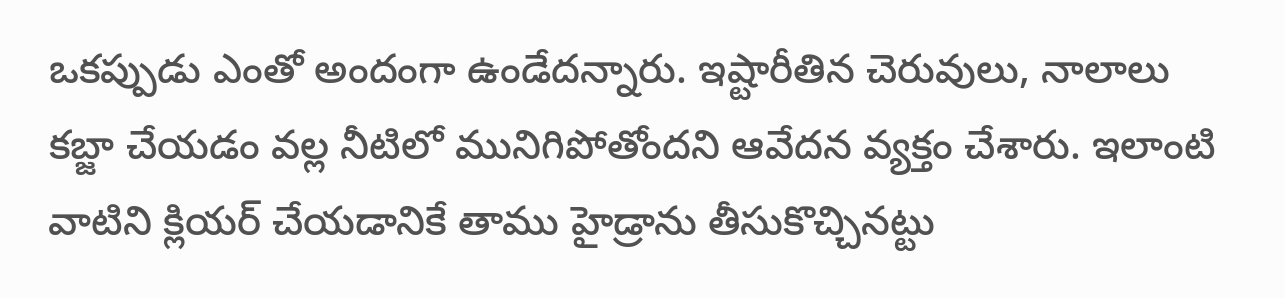ఒకప్పుడు ఎంతో అందంగా ఉండేదన్నారు. ఇష్టారీతిన చెరువులు, నాలాలు కబ్జా చేయడం వల్ల నీటిలో మునిగిపోతోందని ఆవేదన వ్యక్తం చేశారు. ఇలాంటి వాటిని క్లియర్ చేయడానికే తాము హైడ్రాను తీసుకొచ్చినట్టు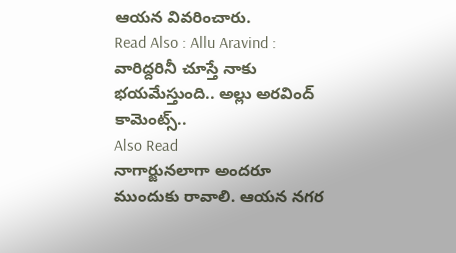ఆయన వివరించారు.
Read Also : Allu Aravind : వారిద్దరినీ చూస్తే నాకు భయమేస్తుంది.. అల్లు అరవింద్ కామెంట్స్..
Also Read
నాగార్జునలాగా అందరూ ముందుకు రావాలి. ఆయన నగర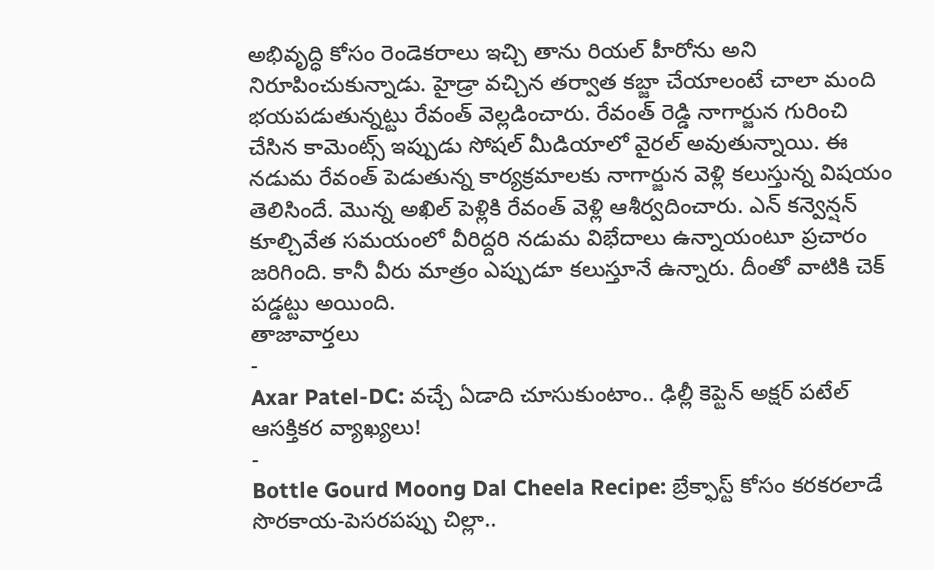అభివృద్ధి కోసం రెండెకరాలు ఇచ్చి తాను రియల్ హీరోను అని నిరూపించుకున్నాడు. హైడ్రా వచ్చిన తర్వాత కబ్జా చేయాలంటే చాలా మంది భయపడుతున్నట్టు రేవంత్ వెల్లడించారు. రేవంత్ రెడ్డి నాగార్జున గురించి చేసిన కామెంట్స్ ఇప్పుడు సోషల్ మీడియాలో వైరల్ అవుతున్నాయి. ఈ నడుమ రేవంత్ పెడుతున్న కార్యక్రమాలకు నాగార్జున వెళ్లి కలుస్తున్న విషయం తెలిసిందే. మొన్న అఖిల్ పెళ్లికి రేవంత్ వెళ్లి ఆశీర్వదించారు. ఎన్ కన్వెన్షన్ కూల్చివేత సమయంలో వీరిద్దరి నడుమ విభేదాలు ఉన్నాయంటూ ప్రచారం జరిగింది. కానీ వీరు మాత్రం ఎప్పుడూ కలుస్తూనే ఉన్నారు. దీంతో వాటికి చెక్ పడ్డట్టు అయింది.
తాజావార్తలు
-
Axar Patel-DC: వచ్చే ఏడాది చూసుకుంటాం.. ఢిల్లీ కెప్టెన్ అక్షర్ పటేల్ ఆసక్తికర వ్యాఖ్యలు!
-
Bottle Gourd Moong Dal Cheela Recipe: బ్రేక్ఫాస్ట్ కోసం కరకరలాడే సొరకాయ-పెసరపప్పు చిల్లా..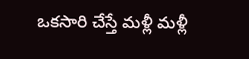ఒకసారి చేస్తే మళ్లీ మళ్లీ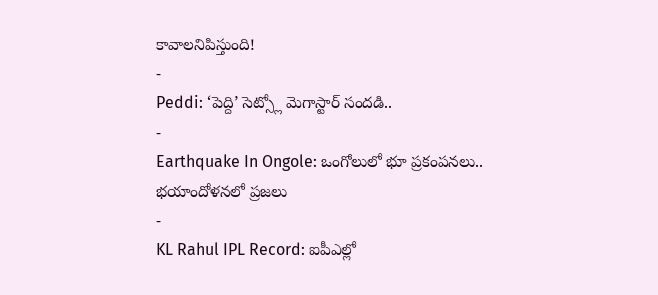కావాలనిపిస్తుంది!
-
Peddi: ‘పెద్ది’ సెట్స్లో మెగాస్టార్ సందడి..
-
Earthquake In Ongole: ఒంగోలులో భూ ప్రకంపనలు.. భయాందోళనలో ప్రజలు
-
KL Rahul IPL Record: ఐపీఎల్లో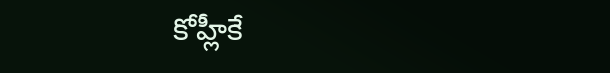కోహ్లీకే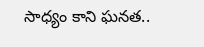సాధ్యం కాని ఘనత..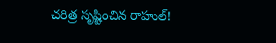చరిత్ర సృష్టించిన రాహుల్!